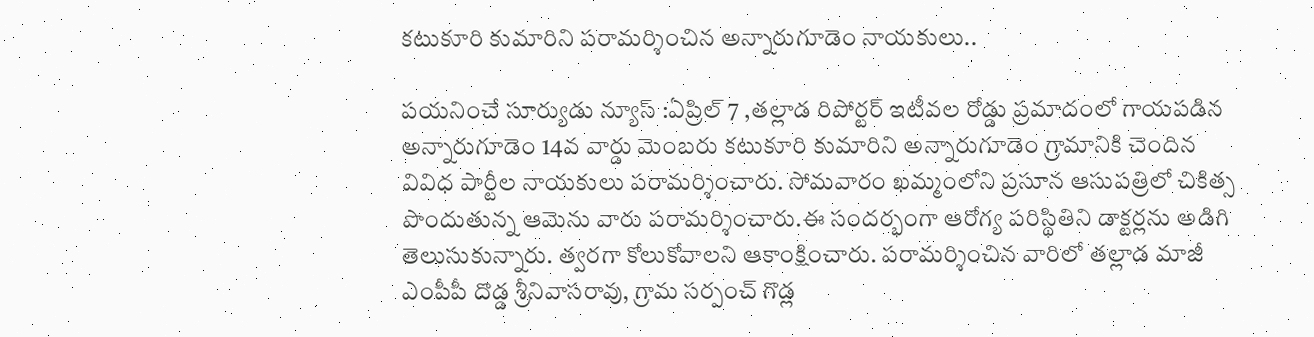కటుకూరి కుమారిని పరామర్శించిన అన్నారుగూడెం నాయకులు..

పయనించే సూర్యుడు న్యూస్ :ఏప్రిల్ 7 ,తల్లాడ రిపోర్టర్ ఇటీవల రోడ్డు ప్రమాదంలో గాయపడిన అన్నారుగూడెం 14వ వార్డు మెంబరు కటుకూరి కుమారిని అన్నారుగూడెం గ్రామానికి చెందిన వివిధ పార్టీల నాయకులు పరామర్శించారు. సోమవారం ఖమ్మంలోని ప్రసూన ఆసుపత్రిలో చికిత్స పొందుతున్న ఆమెను వారు పరామర్శించారు.ఈ సందర్భంగా ఆరోగ్య పరిస్థితిని డాక్టర్లను అడిగి తెలుసుకున్నారు. త్వరగా కోలుకోవాలని ఆకాంక్షించారు. పరామర్శించిన వారిలో తల్లాడ మాజీ ఎంపీపీ దొడ్డ శ్రీనివాసరావు, గ్రామ సర్పంచ్ గొడ్ల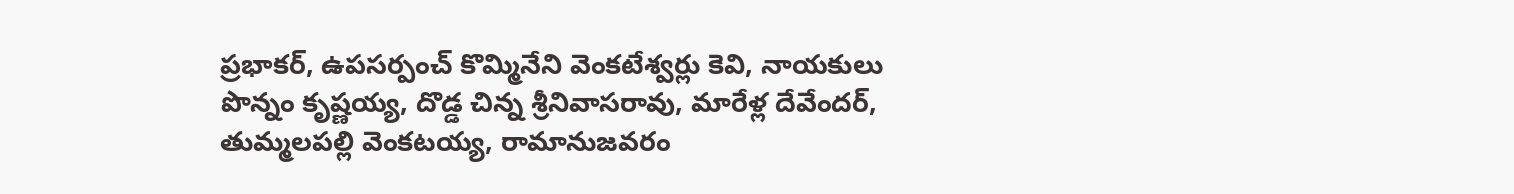ప్రభాకర్, ఉపసర్పంచ్ కొమ్మినేని వెంకటేశ్వర్లు కెవి, నాయకులు పొన్నం కృష్ణయ్య, దొడ్డ చిన్న శ్రీనివాసరావు, మారేళ్ల దేవేందర్, తుమ్మలపల్లి వెంకటయ్య, రామానుజవరం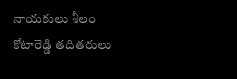నాయకులు శీలం కోటారెడ్డి తదితరులు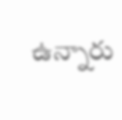ఉన్నారు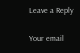Leave a Reply

Your email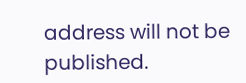address will not be published.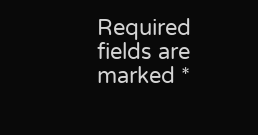Required fields are marked *